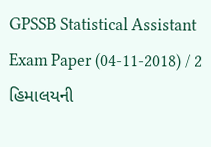GPSSB Statistical Assistant Exam Paper (04-11-2018) / 2 હિમાલયની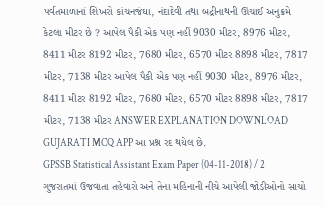પર્વતમાળાનાં શિખરો કાંચનજંઘા, નંદાદેવી તથા બદ્રીનાથની ઊંચાઈ અનુક્રમે કેટલા મીટર છે ? આપેલ પૈકી એક પણ નહીં 9030 મીટર, 8976 મીટર, 8411 મીટર 8192 મીટર, 7680 મીટર, 6570 મીટર 8898 મીટર, 7817 મીટર, 7138 મીટર આપેલ પૈકી એક પણ નહીં 9030 મીટર, 8976 મીટર, 8411 મીટર 8192 મીટર, 7680 મીટર, 6570 મીટર 8898 મીટર, 7817 મીટર, 7138 મીટર ANSWER EXPLANATION DOWNLOAD GUJARATI MCQ APP આ પ્રશ્ન રદ થયેલ છે.
GPSSB Statistical Assistant Exam Paper (04-11-2018) / 2 ગુજરાતમાં ઉજવાતા તહેવારો અને તેના મહિનાની નીચે આપેલી જોડીઓનો સાચો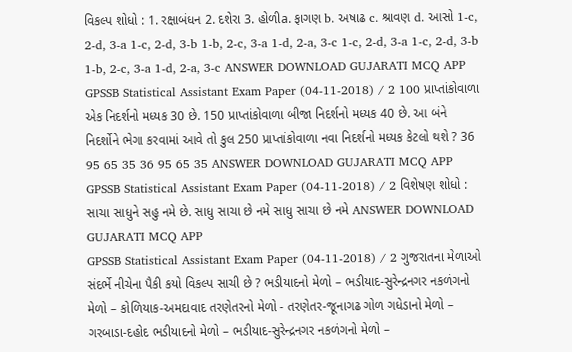વિકલ્પ શોધો : 1. રક્ષાબંધન 2. દશેરા 3. હોળીa. ફાગણ b. અષાઢ c. શ્રાવણ d. આસો 1-c, 2-d, 3-a 1-c, 2-d, 3-b 1-b, 2-c, 3-a 1-d, 2-a, 3-c 1-c, 2-d, 3-a 1-c, 2-d, 3-b 1-b, 2-c, 3-a 1-d, 2-a, 3-c ANSWER DOWNLOAD GUJARATI MCQ APP
GPSSB Statistical Assistant Exam Paper (04-11-2018) / 2 100 પ્રાપ્તાંકોવાળા એક નિદર્શનો મધ્યક 30 છે. 150 પ્રાપ્તાંકોવાળા બીજા નિદર્શનો મધ્યક 40 છે. આ બંને નિદર્શોને ભેગા કરવામાં આવે તો કુલ 250 પ્રાપ્તાંકોવાળા નવા નિદર્શનો મધ્યક કેટલો થશે ? 36 95 65 35 36 95 65 35 ANSWER DOWNLOAD GUJARATI MCQ APP
GPSSB Statistical Assistant Exam Paper (04-11-2018) / 2 વિશેષણ શોધો : સાચા સાધુને સહુ નમે છે. સાધુ સાચા છે નમે સાધુ સાચા છે નમે ANSWER DOWNLOAD GUJARATI MCQ APP
GPSSB Statistical Assistant Exam Paper (04-11-2018) / 2 ગુજરાતના મેળાઓ સંદર્ભે નીચેના પૈકી કયો વિકલ્પ સાચી છે ? ભડીયાદનો મેળો – ભડીયાદ-સુરેન્દ્રનગર નકળંગનો મેળો – કોળિયાક-અમદાવાદ તરણેતરનો મેળો - તરણેતર-જૂનાગઢ ગોળ ગધેડાનો મેળો – ગરબાડા-દહોદ ભડીયાદનો મેળો – ભડીયાદ-સુરેન્દ્રનગર નકળંગનો મેળો –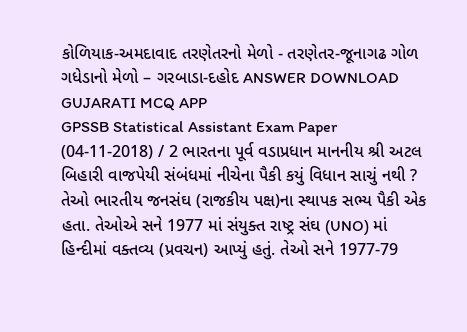કોળિયાક-અમદાવાદ તરણેતરનો મેળો - તરણેતર-જૂનાગઢ ગોળ ગધેડાનો મેળો – ગરબાડા-દહોદ ANSWER DOWNLOAD GUJARATI MCQ APP
GPSSB Statistical Assistant Exam Paper (04-11-2018) / 2 ભારતના પૂર્વ વડાપ્રધાન માનનીય શ્રી અટલ બિહારી વાજપેયી સંબંધમાં નીચેના પૈકી કયું વિધાન સાચું નથી ? તેઓ ભારતીય જનસંઘ (રાજકીય પક્ષ)ના સ્થાપક સભ્ય પૈકી એક હતા. તેઓએ સને 1977 માં સંયુક્ત રાષ્ટ્ર સંઘ (UNO) માં હિન્દીમાં વક્તવ્ય (પ્રવચન) આપ્યું હતું. તેઓ સને 1977-79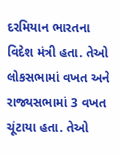દરમિયાન ભારતના વિદેશ મંત્રી હતા. તેઓ લોકસભામાં વખત અને રાજ્યસભામાં 3 વખત ચૂંટાયા હતા. તેઓ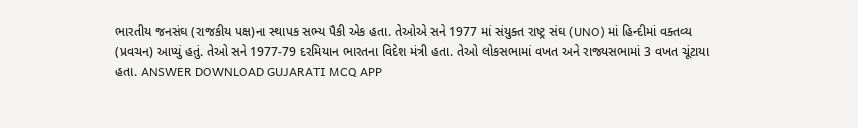ભારતીય જનસંઘ (રાજકીય પક્ષ)ના સ્થાપક સભ્ય પૈકી એક હતા. તેઓએ સને 1977 માં સંયુક્ત રાષ્ટ્ર સંઘ (UNO) માં હિન્દીમાં વક્તવ્ય (પ્રવચન) આપ્યું હતું. તેઓ સને 1977-79 દરમિયાન ભારતના વિદેશ મંત્રી હતા. તેઓ લોકસભામાં વખત અને રાજ્યસભામાં 3 વખત ચૂંટાયા હતા. ANSWER DOWNLOAD GUJARATI MCQ APP